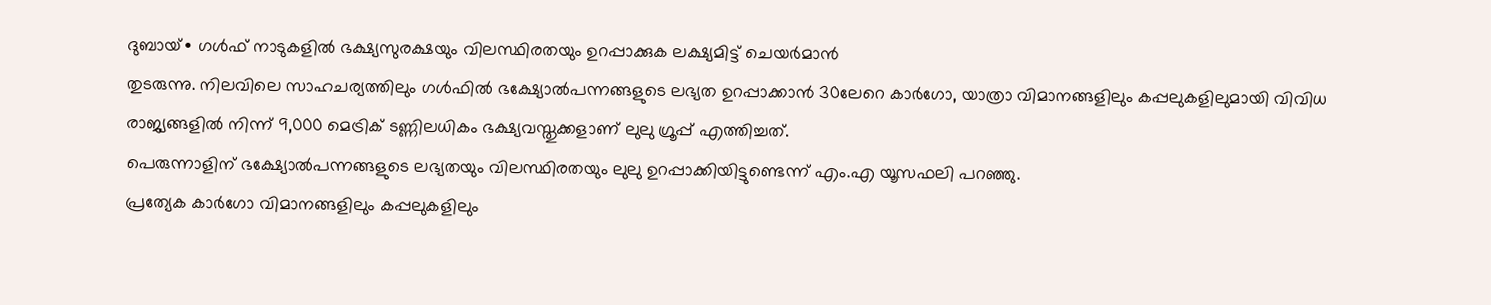ദുബായ്∙ ഗൾഫ് നാടുകളിൽ ഭക്ഷ്യസുരക്ഷയും വിലസ്ഥിരതയും ഉറപ്പാക്കുക ലക്ഷ്യമിട്ട് ചെയർമാൻ
തുടരുന്നു. നിലവിലെ സാഹചര്യത്തിലും ഗൾഫിൽ ഭക്ഷ്യോൽപന്നങ്ങളുടെ ലഭ്യത ഉറപ്പാക്കാൻ 30ലേറെ കാർഗോ, യാത്രാ വിമാനങ്ങളിലും കപ്പലുകളിലുമായി വിവിധ രാജ്യങ്ങളിൽ നിന്ന് 9,000 മെട്രിക് ടണ്ണിലധികം ഭക്ഷ്യവസ്തുക്കളാണ് ലുലു ഗ്രൂപ്പ് എത്തിച്ചത്.
പെരുന്നാളിന് ഭക്ഷ്യോൽപന്നങ്ങളുടെ ലഭ്യതയും വിലസ്ഥിരതയും ലുലു ഉറപ്പാക്കിയിട്ടുണ്ടെന്ന് എം.എ യൂസഫലി പറഞ്ഞു.
പ്രത്യേക കാർഗോ വിമാനങ്ങളിലും കപ്പലുകളിലും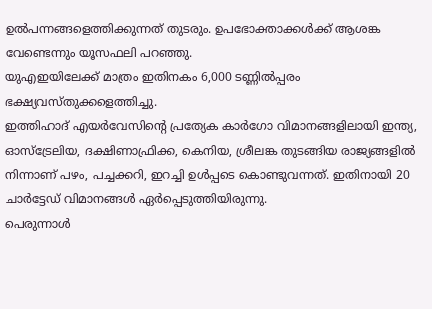ഉൽപന്നങ്ങളെത്തിക്കുന്നത് തുടരും. ഉപഭോക്താക്കൾക്ക് ആശങ്ക വേണ്ടെന്നും യൂസഫലി പറഞ്ഞു.
യുഎഇയിലേക്ക് മാത്രം ഇതിനകം 6,000 ടണ്ണിൽപ്പരം ഭക്ഷ്യവസ്തുക്കളെത്തിച്ചു.
ഇത്തിഹാദ് എയർവേസിന്റെ പ്രത്യേക കാർഗോ വിമാനങ്ങളിലായി ഇന്ത്യ, ഓസ്ട്രേലിയ, ദക്ഷിണാഫ്രിക്ക, കെനിയ, ശ്രീലങ്ക തുടങ്ങിയ രാജ്യങ്ങളിൽ നിന്നാണ് പഴം, പച്ചക്കറി, ഇറച്ചി ഉൾപ്പടെ കൊണ്ടുവന്നത്. ഇതിനായി 20 ചാർട്ടേഡ് വിമാനങ്ങൾ ഏർപ്പെടുത്തിയിരുന്നു.
പെരുന്നാൾ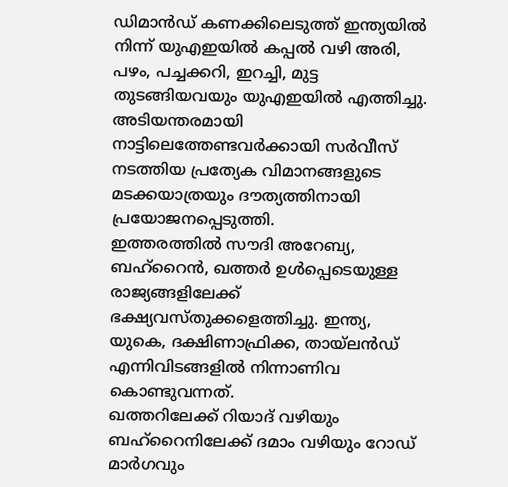ഡിമാൻഡ് കണക്കിലെടുത്ത് ഇന്ത്യയിൽ നിന്ന് യുഎഇയിൽ കപ്പൽ വഴി അരി, പഴം, പച്ചക്കറി, ഇറച്ചി, മുട്ട തുടങ്ങിയവയും യുഎഇയിൽ എത്തിച്ചു.
അടിയന്തരമായി നാട്ടിലെത്തേണ്ടവർക്കായി സർവീസ് നടത്തിയ പ്രത്യേക വിമാനങ്ങളുടെ മടക്കയാത്രയും ദൗത്യത്തിനായി പ്രയോജനപ്പെടുത്തി.
ഇത്തരത്തിൽ സൗദി അറേബ്യ, ബഹ്റൈൻ, ഖത്തർ ഉൾപ്പെടെയുള്ള രാജ്യങ്ങളിലേക്ക് ഭക്ഷ്യവസ്തുക്കളെത്തിച്ചു. ഇന്ത്യ, യുകെ, ദക്ഷിണാഫ്രിക്ക, തായ്ലൻഡ് എന്നിവിടങ്ങളിൽ നിന്നാണിവ കൊണ്ടുവന്നത്.
ഖത്തറിലേക്ക് റിയാദ് വഴിയും ബഹ്റൈനിലേക്ക് ദമാം വഴിയും റോഡ് മാർഗവും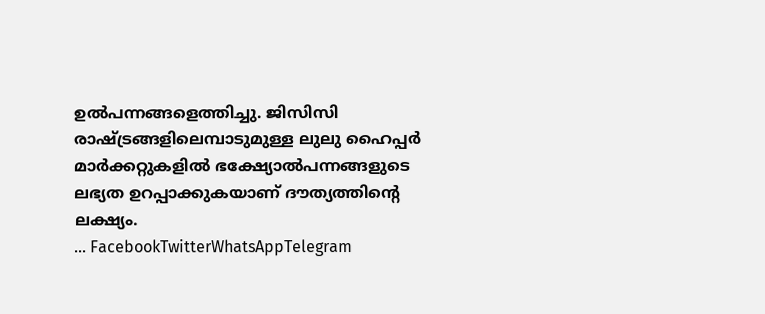ഉൽപന്നങ്ങളെത്തിച്ചു. ജിസിസി രാഷ്ട്രങ്ങളിലെമ്പാടുമുള്ള ലുലു ഹൈപ്പർ മാർക്കറ്റുകളിൽ ഭക്ഷ്യോൽപന്നങ്ങളുടെ ലഭ്യത ഉറപ്പാക്കുകയാണ് ദൗത്യത്തിന്റെ ലക്ഷ്യം.
… FacebookTwitterWhatsAppTelegram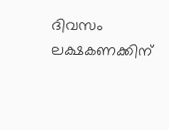ദിവസം ലക്ഷകണക്കിന്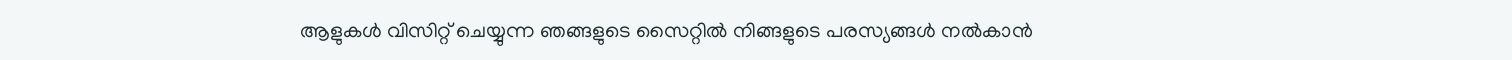ആളുകൾ വിസിറ്റ് ചെയ്യുന്ന ഞങ്ങളുടെ സൈറ്റിൽ നിങ്ങളുടെ പരസ്യങ്ങൾ നൽകാൻ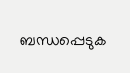ബന്ധപ്പെടുക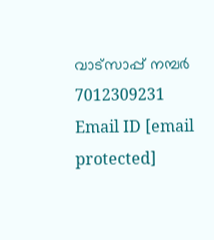വാട്സാപ്പ് നമ്പർ 7012309231 Email ID [email protected]